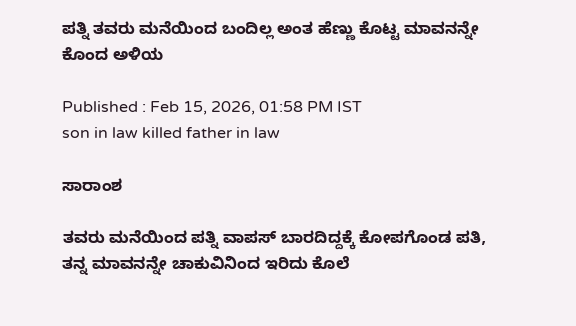ಪತ್ನಿ ತವರು ಮನೆಯಿಂದ ಬಂದಿಲ್ಲ ಅಂತ ಹೆಣ್ಣು ಕೊಟ್ಟ ಮಾವನನ್ನೇ ಕೊಂದ ಅಳಿಯ

Published : Feb 15, 2026, 01:58 PM IST
son in law killed father in law

ಸಾರಾಂಶ

ತವರು ಮನೆಯಿಂದ ಪತ್ನಿ ವಾಪಸ್ ಬಾರದಿದ್ದಕ್ಕೆ ಕೋಪಗೊಂಡ ಪತಿ, ತನ್ನ ಮಾವನನ್ನೇ ಚಾಕುವಿನಿಂದ ಇರಿದು ಕೊಲೆ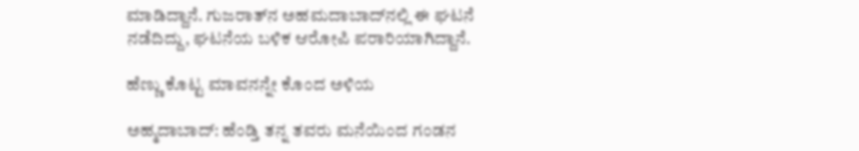ಮಾಡಿದ್ದಾನೆ. ಗುಜರಾತ್‌ನ ಅಹಮದಾಬಾದ್‌ನಲ್ಲಿ ಈ ಘಟನೆ ನಡೆದಿದ್ದು, ಘಟನೆಯ ಬಳಿಕ ಆರೋಪಿ ಪರಾರಿಯಾಗಿದ್ದಾನೆ.

ಹೆಣ್ಣು ಕೊಟ್ಟ ಮಾವನನ್ನೇ ಕೊಂದ ಅಳಿಯ

ಅಹ್ಮದಾಬಾದ್: ಹೆಂಡ್ತಿ ತನ್ನ ತವರು ಮನೆಯಿಂದ ಗಂಡನ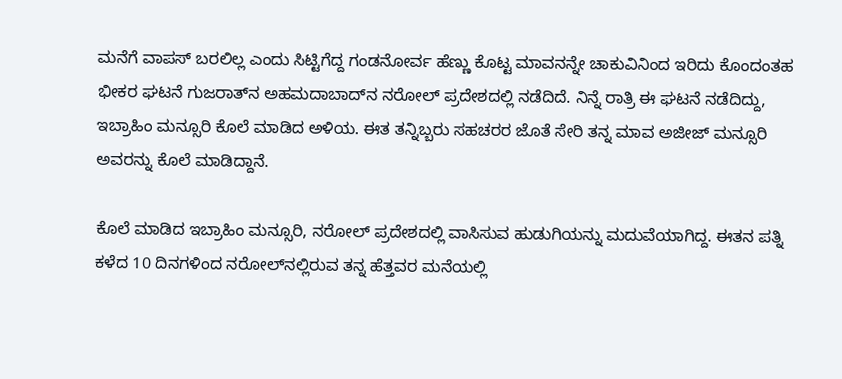ಮನೆಗೆ ವಾಪಸ್ ಬರಲಿಲ್ಲ ಎಂದು ಸಿಟ್ಟಿಗೆದ್ದ ಗಂಡನೋರ್ವ ಹೆಣ್ಣು ಕೊಟ್ಟ ಮಾವನನ್ನೇ ಚಾಕುವಿನಿಂದ ಇರಿದು ಕೊಂದಂತಹ ಭೀಕರ ಘಟನೆ ಗುಜರಾತ್‌ನ ಅಹಮದಾಬಾದ್‌ನ ನರೋಲ್ ಪ್ರದೇಶದಲ್ಲಿ ನಡೆದಿದೆ. ನಿನ್ನೆ ರಾತ್ರಿ ಈ ಘಟನೆ ನಡೆದಿದ್ದು, ಇಬ್ರಾಹಿಂ ಮನ್ಸೂರಿ ಕೊಲೆ ಮಾಡಿದ ಅಳಿಯ. ಈತ ತನ್ನಿಬ್ಬರು ಸಹಚರರ ಜೊತೆ ಸೇರಿ ತನ್ನ ಮಾವ ಅಜೀಜ್ ಮನ್ಸೂರಿ ಅವರನ್ನು ಕೊಲೆ ಮಾಡಿದ್ದಾನೆ.

ಕೊಲೆ ಮಾಡಿದ ಇಬ್ರಾಹಿಂ ಮನ್ಸೂರಿ, ನರೋಲ್ ಪ್ರದೇಶದಲ್ಲಿ ವಾಸಿಸುವ ಹುಡುಗಿಯನ್ನು ಮದುವೆಯಾಗಿದ್ದ. ಈತನ ಪತ್ನಿ ಕಳೆದ 10 ದಿನಗಳಿಂದ ನರೋಲ್‌ನಲ್ಲಿರುವ ತನ್ನ ಹೆತ್ತವರ ಮನೆಯಲ್ಲಿ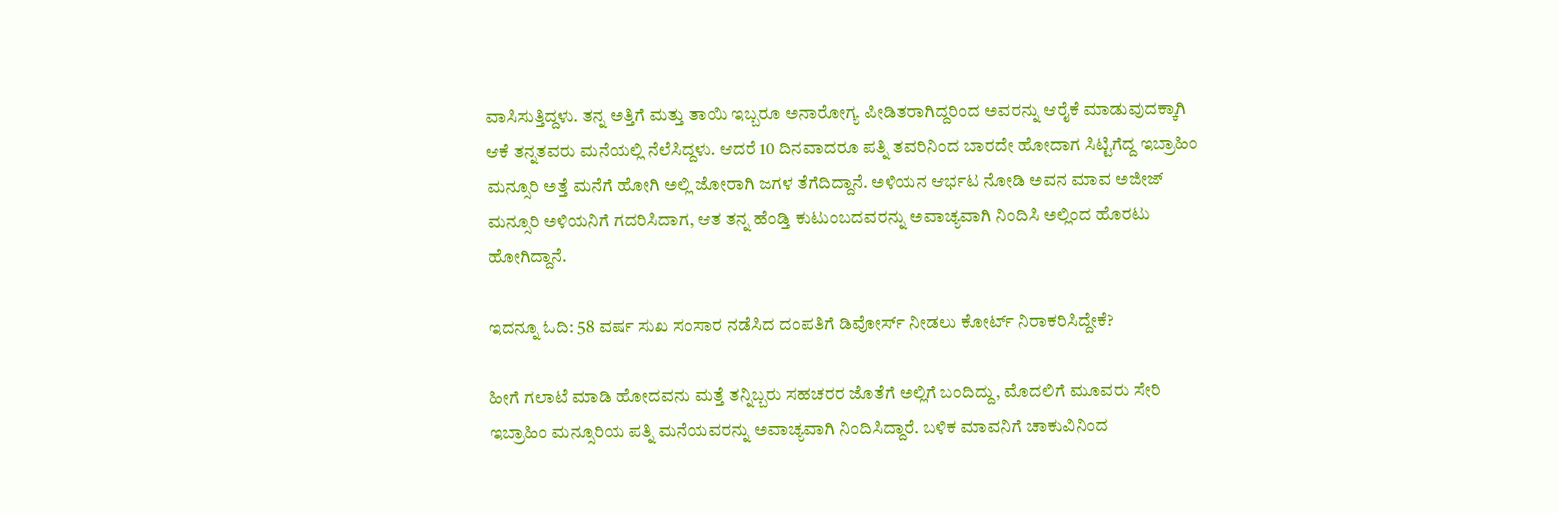ವಾಸಿಸುತ್ತಿದ್ದಳು. ತನ್ನ ಅತ್ತಿಗೆ ಮತ್ತು ತಾಯಿ ಇಬ್ಬರೂ ಅನಾರೋಗ್ಯ ಪೀಡಿತರಾಗಿದ್ದರಿಂದ ಅವರನ್ನು ಆರೈಕೆ ಮಾಡುವುದಕ್ಕಾಗಿ ಆಕೆ ತನ್ನತವರು ಮನೆಯಲ್ಲಿ ನೆಲೆಸಿದ್ದಳು. ಆದರೆ 10 ದಿನವಾದರೂ ಪತ್ನಿ ತವರಿನಿಂದ ಬಾರದೇ ಹೋದಾಗ ಸಿಟ್ಟಿಗೆದ್ದ ಇಬ್ರಾಹಿಂ ಮನ್ಸೂರಿ ಅತ್ತೆ ಮನೆಗೆ ಹೋಗಿ ಅಲ್ಲಿ ಜೋರಾಗಿ ಜಗಳ ತೆಗೆದಿದ್ದಾನೆ. ಅಳಿಯನ ಆರ್ಭಟ ನೋಡಿ ಅವನ ಮಾವ ಅಜೀಜ್ ಮನ್ಸೂರಿ ಅಳಿಯನಿಗೆ ಗದರಿಸಿದಾಗ, ಆತ ತನ್ನ ಹೆಂಡ್ತಿ ಕುಟುಂಬದವರನ್ನು ಅವಾಚ್ಯವಾಗಿ ನಿಂದಿಸಿ ಅಲ್ಲಿಂದ ಹೊರಟು ಹೋಗಿದ್ದಾನೆ.

ಇದನ್ನೂ ಓದಿ: 58 ವರ್ಷ ಸುಖ ಸಂಸಾರ ನಡೆಸಿದ ದಂಪತಿಗೆ ಡಿವೋರ್ಸ್ ನೀಡಲು ಕೋರ್ಟ್ ನಿರಾಕರಿಸಿದ್ದೇಕೆ?

ಹೀಗೆ ಗಲಾಟೆ ಮಾಡಿ ಹೋದವನು ಮತ್ತೆ ತನ್ನಿಬ್ಬರು ಸಹಚರರ ಜೊತೆಗೆ ಅಲ್ಲಿಗೆ ಬಂದಿದ್ದು, ಮೊದಲಿಗೆ ಮೂವರು ಸೇರಿ ಇಬ್ರಾಹಿಂ ಮನ್ಸೂರಿಯ ಪತ್ನಿ ಮನೆಯವರನ್ನು ಅವಾಚ್ಯವಾಗಿ ನಿಂದಿಸಿದ್ದಾರೆ. ಬಳಿಕ ಮಾವನಿಗೆ ಚಾಕುವಿನಿಂದ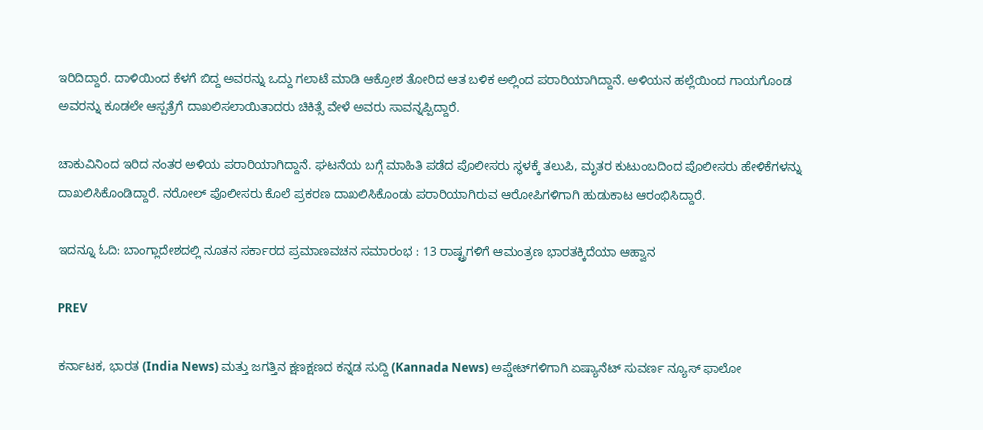ಇರಿದಿದ್ದಾರೆ. ದಾಳಿಯಿಂದ ಕೆಳಗೆ ಬಿದ್ದ ಅವರನ್ನು ಒದ್ದು ಗಲಾಟೆ ಮಾಡಿ ಆಕ್ರೋಶ ತೋರಿದ ಆತ ಬಳಿಕ ಅಲ್ಲಿಂದ ಪರಾರಿಯಾಗಿದ್ದಾನೆ. ಅಳಿಯನ ಹಲ್ಲೆಯಿಂದ ಗಾಯಗೊಂಡ ಅವರನ್ನು ಕೂಡಲೇ ಆಸ್ಪತ್ರೆಗೆ ದಾಖಲಿಸಲಾಯಿತಾದರು ಚಿಕಿತ್ಸೆ ವೇಳೆ ಅವರು ಸಾವನ್ನಪ್ಪಿದ್ದಾರೆ.

ಚಾಕುವಿನಿಂದ ಇರಿದ ನಂತರ ಅಳಿಯ ಪರಾರಿಯಾಗಿದ್ದಾನೆ. ಘಟನೆಯ ಬಗ್ಗೆ ಮಾಹಿತಿ ಪಡೆದ ಪೊಲೀಸರು ಸ್ಥಳಕ್ಕೆ ತಲುಪಿ, ಮೃತರ ಕುಟುಂಬದಿಂದ ಪೊಲೀಸರು ಹೇಳಿಕೆಗಳನ್ನು ದಾಖಲಿಸಿಕೊಂಡಿದ್ದಾರೆ. ನರೋಲ್ ಪೊಲೀಸರು ಕೊಲೆ ಪ್ರಕರಣ ದಾಖಲಿಸಿಕೊಂಡು ಪರಾರಿಯಾಗಿರುವ ಆರೋಪಿಗಳಿಗಾಗಿ ಹುಡುಕಾಟ ಆರಂಭಿಸಿದ್ದಾರೆ.

ಇದನ್ನೂ ಓದಿ: ಬಾಂಗ್ಲಾದೇಶದಲ್ಲಿ ನೂತನ ಸರ್ಕಾರದ ಪ್ರಮಾಣವಚನ ಸಮಾರಂಭ : 13 ರಾಷ್ಟ್ರಗಳಿಗೆ ಆಮಂತ್ರಣ ಭಾರತಕ್ಕಿದೆಯಾ ಆಹ್ವಾನ

PREV

ಕರ್ನಾಟಕ, ಭಾರತ (India News) ಮತ್ತು ಜಗತ್ತಿನ ಕ್ಷಣಕ್ಷಣದ ಕನ್ನಡ ಸುದ್ದಿ (Kannada News) ಅಪ್ಡೇಟ್‌ಗಳಿಗಾಗಿ ಏಷ್ಯಾನೆಟ್ ಸುವರ್ಣ ನ್ಯೂಸ್‌ ಫಾಲೋ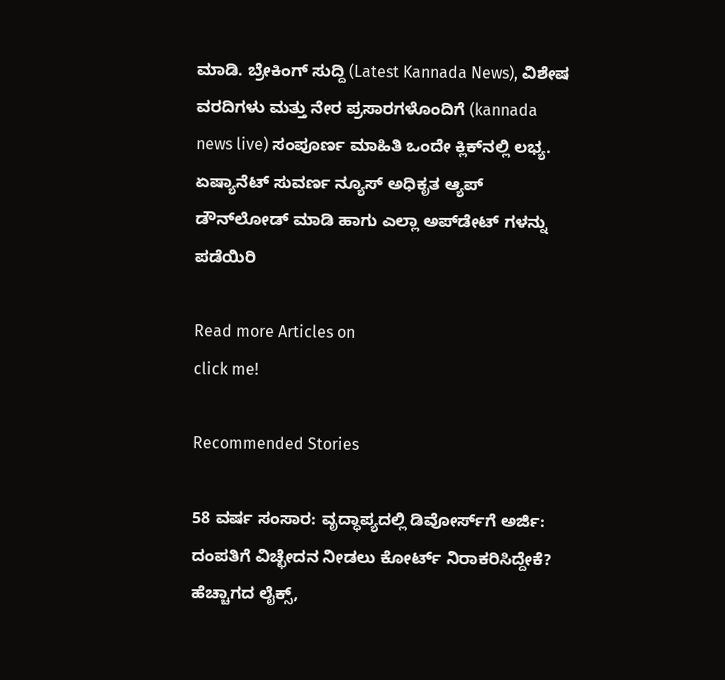ಮಾಡಿ. ಬ್ರೇಕಿಂಗ್ ಸುದ್ದಿ (Latest Kannada News), ವಿಶೇಷ ವರದಿಗಳು ಮತ್ತು ನೇರ ಪ್ರಸಾರಗಳೊಂದಿಗೆ (kannada news live) ಸಂಪೂರ್ಣ ಮಾಹಿತಿ ಒಂದೇ ಕ್ಲಿಕ್‌ನಲ್ಲಿ ಲಭ್ಯ. ಏಷ್ಯಾನೆಟ್ ಸುವರ್ಣ ನ್ಯೂಸ್ ಅಧಿಕೃತ ಆ್ಯಪ್ ಡೌನ್‌ಲೋಡ್ ಮಾಡಿ ಹಾಗು ಎಲ್ಲಾ ಅಪ್‌ಡೇಟ್ ಗಳನ್ನು ಪಡೆಯಿರಿ

Read more Articles on
click me!

Recommended Stories

58 ವರ್ಷ ಸಂಸಾರ: ವೃದ್ಧಾಪ್ಯದಲ್ಲಿ ಡಿವೋರ್ಸ್‌ಗೆ ಅರ್ಜಿ: ದಂಪತಿಗೆ ವಿಚ್ಛೇದನ ನೀಡಲು ಕೋರ್ಟ್ ನಿರಾಕರಿಸಿದ್ದೇಕೆ?
ಹೆಚ್ಚಾಗದ ಲೈಕ್ಸ್,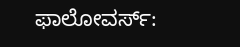ಫಾಲೋವರ್ಸ್: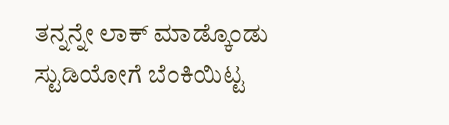ತನ್ನನ್ನೇ ಲಾಕ್ ಮಾಡ್ಕೊಂಡು ಸ್ಟುಡಿಯೋಗೆ ಬೆಂಕಿಯಿಟ್ಟ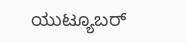ಯುಟ್ಯೂಬರ್